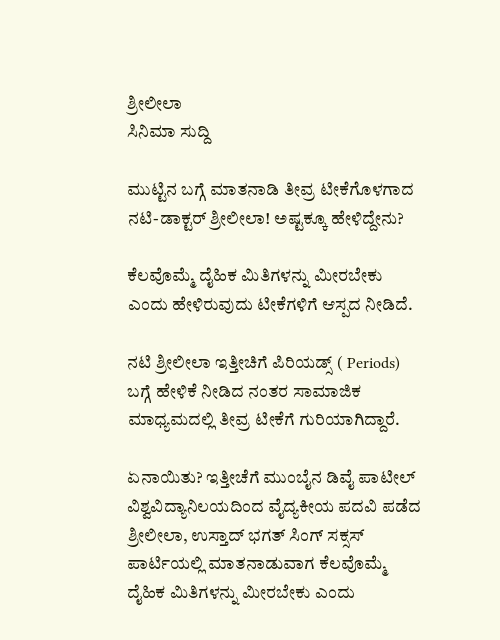ಶ್ರೀಲೀಲಾ
ಸಿನಿಮಾ ಸುದ್ದಿ

ಮುಟ್ಟಿನ ಬಗ್ಗೆ ಮಾತನಾಡಿ ತೀವ್ರ ಟೀಕೆಗೊಳಗಾದ ನಟಿ-ಡಾಕ್ಟರ್ ಶ್ರೀಲೀಲಾ! ಅಷ್ಟಕ್ಕೂ ಹೇಳಿದ್ದೇನು?

ಕೆಲವೊಮ್ಮೆ ದೈಹಿಕ ಮಿತಿಗಳನ್ನು ಮೀರಬೇಕು ಎಂದು ಹೇಳಿರುವುದು ಟೀಕೆಗಳಿಗೆ ಆಸ್ಪದ ನೀಡಿದೆ.

ನಟಿ ಶ್ರೀಲೀಲಾ ಇತ್ತೀಚಿಗೆ ಪಿರಿಯಡ್ಸ್ ( Periods) ಬಗ್ಗೆ ಹೇಳಿಕೆ ನೀಡಿದ ನಂತರ ಸಾಮಾಜಿಕ ಮಾಧ್ಯಮದಲ್ಲಿ ತೀವ್ರ ಟೀಕೆಗೆ ಗುರಿಯಾಗಿದ್ದಾರೆ.

ಏನಾಯಿತು? ಇತ್ತೀಚೆಗೆ ಮುಂಬೈನ ಡಿವೈ ಪಾಟೀಲ್ ವಿಶ್ವವಿದ್ಯಾನಿಲಯದಿಂದ ವೈದ್ಯಕೀಯ ಪದವಿ ಪಡೆದ ಶ್ರೀಲೀಲಾ, ಉಸ್ತಾದ್ ಭಗತ್ ಸಿಂಗ್ ಸಕ್ಸಸ್ ಪಾರ್ಟಿಯಲ್ಲಿ ಮಾತನಾಡುವಾಗ ಕೆಲವೊಮ್ಮೆ ದೈಹಿಕ ಮಿತಿಗಳನ್ನು ಮೀರಬೇಕು ಎಂದು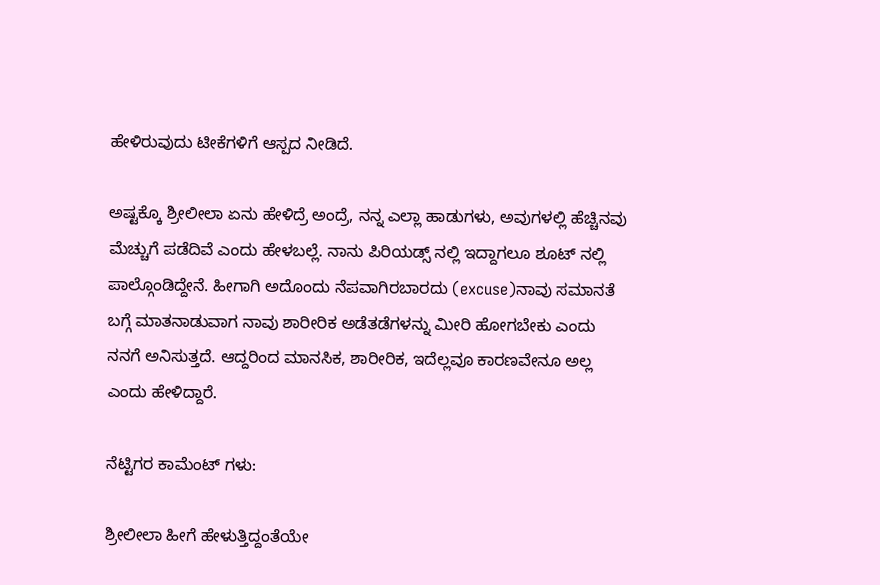ಹೇಳಿರುವುದು ಟೀಕೆಗಳಿಗೆ ಆಸ್ಪದ ನೀಡಿದೆ.

ಅಷ್ಟಕ್ಕೊ ಶ್ರೀಲೀಲಾ ಏನು ಹೇಳಿದ್ರೆ ಅಂದ್ರೆ, ನನ್ನ ಎಲ್ಲಾ ಹಾಡುಗಳು, ಅವುಗಳಲ್ಲಿ ಹೆಚ್ಚಿನವು ಮೆಚ್ಚುಗೆ ಪಡೆದಿವೆ ಎಂದು ಹೇಳಬಲ್ಲೆ. ನಾನು ಪಿರಿಯಡ್ಸ್ ನಲ್ಲಿ ಇದ್ದಾಗಲೂ ಶೂಟ್ ನಲ್ಲಿ ಪಾಲ್ಗೊಂಡಿದ್ದೇನೆ. ಹೀಗಾಗಿ ಅದೊಂದು ನೆಪವಾಗಿರಬಾರದು (excuse)ನಾವು ಸಮಾನತೆ ಬಗ್ಗೆ ಮಾತನಾಡುವಾಗ ನಾವು ಶಾರೀರಿಕ ಅಡೆತಡೆಗಳನ್ನು ಮೀರಿ ಹೋಗಬೇಕು ಎಂದು ನನಗೆ ಅನಿಸುತ್ತದೆ. ಆದ್ದರಿಂದ ಮಾನಸಿಕ, ಶಾರೀರಿಕ, ಇದೆಲ್ಲವೂ ಕಾರಣವೇನೂ ಅಲ್ಲ ಎಂದು ಹೇಳಿದ್ದಾರೆ.

ನೆಟ್ಟಿಗರ ಕಾಮೆಂಟ್ ಗಳು:

ಶ್ರೀಲೀಲಾ ಹೀಗೆ ಹೇಳುತ್ತಿದ್ದಂತೆಯೇ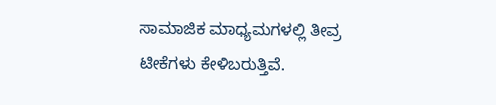ಸಾಮಾಜಿಕ ಮಾಧ್ಯಮಗಳಲ್ಲಿ ತೀವ್ರ ಟೀಕೆಗಳು ಕೇಳಿಬರುತ್ತಿವೆ.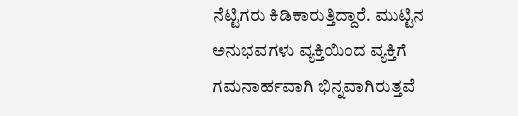ನೆಟ್ಟಿಗರು ಕಿಡಿಕಾರುತ್ತಿದ್ದಾರೆ. ಮುಟ್ಟಿನ ಅನುಭವಗಳು ವ್ಯಕ್ತಿಯಿಂದ ವ್ಯಕ್ತಿಗೆ ಗಮನಾರ್ಹವಾಗಿ ಭಿನ್ನವಾಗಿರುತ್ತವೆ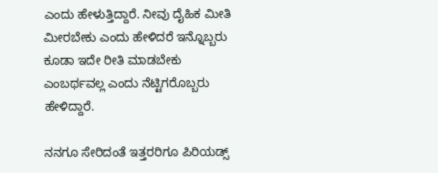ಎಂದು ಹೇಳುತ್ತಿದ್ದಾರೆ. ನೀವು ದೈಹಿಕ ಮೀತಿ ಮೀರಬೇಕು ಎಂದು ಹೇಳಿದರೆ ಇನ್ನೊಬ್ಬರು ಕೂಡಾ ಇದೇ ರೀತಿ ಮಾಡಬೇಕು ಎಂಬರ್ಥವಲ್ಲ ಎಂದು ನೆಟ್ಟಿಗರೊಬ್ಬರು ಹೇಳಿದ್ದಾರೆ.

ನನಗೂ ಸೇರಿದಂತೆ ಇತ್ತರರಿಗೂ ಪಿರಿಯಡ್ಸ್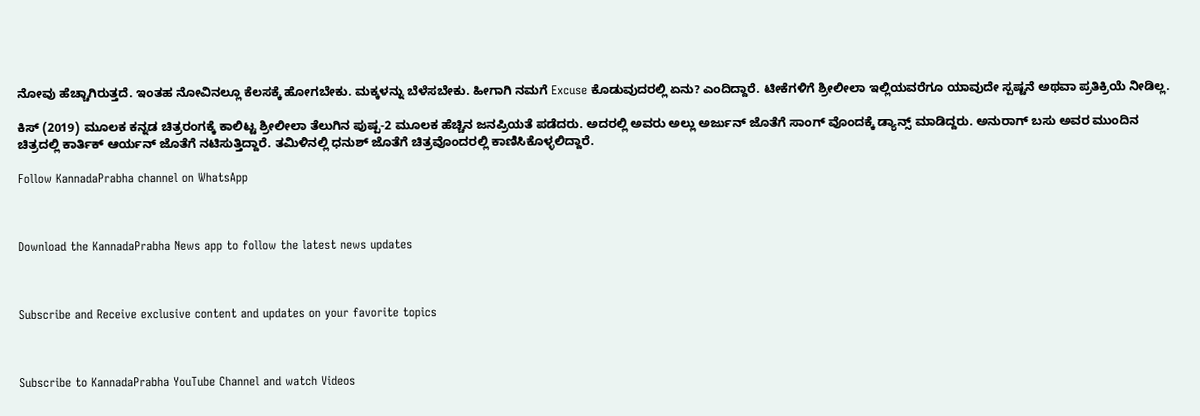ನೋವು ಹೆಚ್ಚಾಗಿರುತ್ತದೆ. ಇಂತಹ ನೋವಿನಲ್ಲೂ ಕೆಲಸಕ್ಕೆ ಹೋಗಬೇಕು. ಮಕ್ಕಳನ್ನು ಬೆಳೆಸಬೇಕು. ಹೀಗಾಗಿ ನಮಗೆ Excuse ಕೊಡುವುದರಲ್ಲಿ ಏನು? ಎಂದಿದ್ದಾರೆ. ಟೀಕೆಗಳಿಗೆ ಶ್ರೀಲೀಲಾ ಇಲ್ಲಿಯವರೆಗೂ ಯಾವುದೇ ಸ್ಪಷ್ಟನೆ ಅಥವಾ ಪ್ರತಿಕ್ರಿಯೆ ನೀಡಿಲ್ಲ.

ಕಿಸ್ (2019) ಮೂಲಕ ಕನ್ನಡ ಚಿತ್ರರಂಗಕ್ಕೆ ಕಾಲಿಟ್ಟ ಶ್ರೀಲೀಲಾ ತೆಲುಗಿನ ಪುಷ್ಪ-2 ಮೂಲಕ ಹೆಚ್ಚಿನ ಜನಪ್ರಿಯತೆ ಪಡೆದರು. ಅದರಲ್ಲಿ ಅವರು ಅಲ್ಲು ಅರ್ಜುನ್ ಜೊತೆಗೆ ಸಾಂಗ್ ವೊಂದಕ್ಕೆ ಡ್ಯಾನ್ಸ್ ಮಾಡಿದ್ದರು. ಅನುರಾಗ್ ಬಸು ಅವರ ಮುಂದಿನ ಚಿತ್ರದಲ್ಲಿ ಕಾರ್ತಿಕ್ ಆರ್ಯನ್ ಜೊತೆಗೆ ನಟಿಸುತ್ತಿದ್ದಾರೆ. ತಮಿಳಿನಲ್ಲಿ ಧನುಶ್ ಜೊತೆಗೆ ಚಿತ್ರವೊಂದರಲ್ಲಿ ಕಾಣಿಸಿಕೊಳ್ಳಲಿದ್ದಾರೆ.

Follow KannadaPrabha channel on WhatsApp



Download the KannadaPrabha News app to follow the latest news updates



Subscribe and Receive exclusive content and updates on your favorite topics



Subscribe to KannadaPrabha YouTube Channel and watch Videos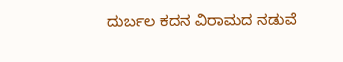ದುರ್ಬಲ ಕದನ ವಿರಾಮದ ನಡುವೆ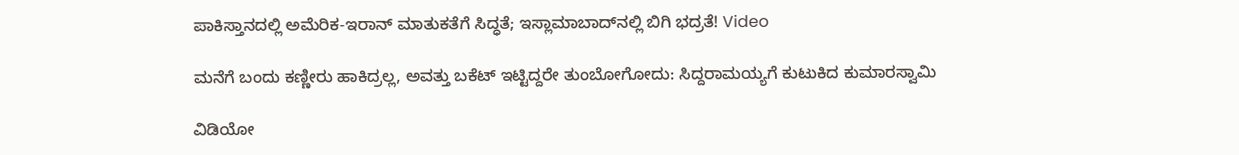ಪಾಕಿಸ್ತಾನದಲ್ಲಿ ಅಮೆರಿಕ-ಇರಾನ್ ಮಾತುಕತೆಗೆ ಸಿದ್ಧತೆ; ಇಸ್ಲಾಮಾಬಾದ್‌ನಲ್ಲಿ ಬಿಗಿ ಭದ್ರತೆ! Video

ಮನೆಗೆ ಬಂದು ಕಣ್ಣೀರು ಹಾಕಿದ್ರಲ್ಲ, ಅವತ್ತು ಬಕೆಟ್ ಇಟ್ಟಿದ್ದರೇ ತುಂಬೋಗೋದು: ಸಿದ್ದರಾಮಯ್ಯಗೆ ಕುಟುಕಿದ ಕುಮಾರಸ್ವಾಮಿ

ವಿಡಿಯೋ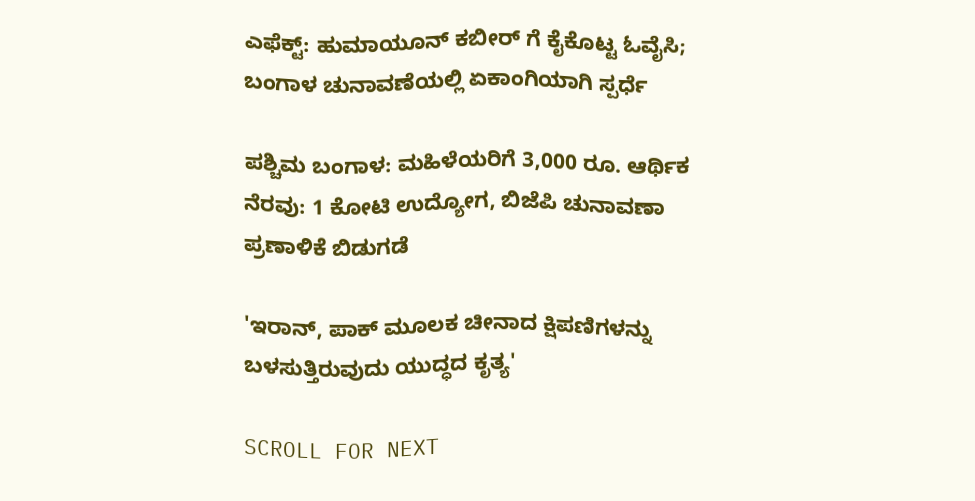ಎಫೆಕ್ಟ್: ಹುಮಾಯೂನ್ ಕಬೀರ್ ಗೆ ಕೈಕೊಟ್ಟ ಓವೈಸಿ; ಬಂಗಾಳ ಚುನಾವಣೆಯಲ್ಲಿ ಏಕಾಂಗಿಯಾಗಿ ಸ್ಪರ್ಧೆ

ಪಶ್ಚಿಮ ಬಂಗಾಳ: ಮಹಿಳೆಯರಿಗೆ 3,000 ರೂ. ಆರ್ಥಿಕ ನೆರವು: 1 ಕೋಟಿ ಉದ್ಯೋಗ, ಬಿಜೆಪಿ ಚುನಾವಣಾ ಪ್ರಣಾಳಿಕೆ ಬಿಡುಗಡೆ

'ಇರಾನ್, ಪಾಕ್ ಮೂಲಕ ಚೀನಾದ ಕ್ಷಿಪಣಿಗಳನ್ನು ಬಳಸುತ್ತಿರುವುದು ಯುದ್ಧದ ಕೃತ್ಯ'

SCROLL FOR NEXT